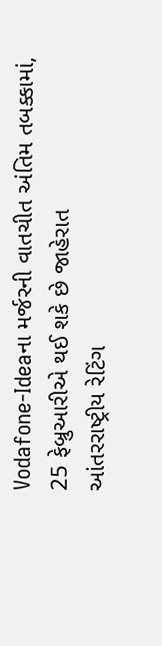Vodafone-Ideaના મર્જરની વાતચીત અંતિમ તબક્કામાં, 25 ફેબ્રુઆરીએ થઈ શકે છે જાહેરાત
આંતરરાષ્ટ્રીય રેટિંગ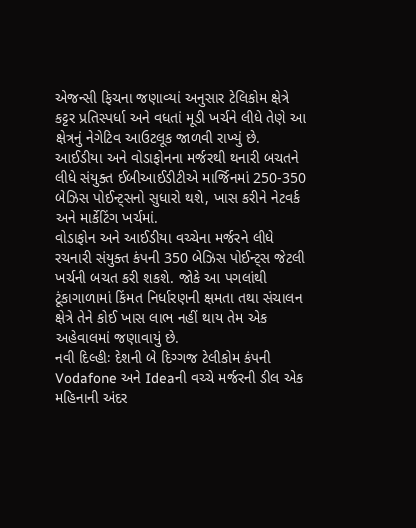એજન્સી ફિચના જણાવ્યાં અનુસાર ટેલિકોમ ક્ષેત્રે કટ્ટર પ્રતિસ્પર્ધા અને વધતાં મૂડી ખર્ચને લીધે તેણે આ ક્ષેત્રનું નેગેટિવ આઉટલૂક જાળવી રાખ્યું છે. આઈડીયા અને વોડાફોનના મર્જરથી થનારી બચતને લીધે સંયુક્ત ઈબીઆઈડીટીએ માર્જિનમાં 250-350 બેઝિસ પોઈન્ટ્સનો સુધારો થશે, ખાસ કરીને નેટવર્ક અને માર્કેટિંગ ખર્ચમાં.
વોડાફોન અને આઈડીયા વચ્ચેના મર્જરને લીધે રચનારી સંયુક્ત કંપની 350 બેઝિસ પોઈન્ટ્સ જેટલી ખર્ચની બચત કરી શકશે. જોકે આ પગલાંથી ટૂંકાગાળામાં કિંમત નિર્ધારણની ક્ષમતા તથા સંચાલન ક્ષેત્રે તેને કોઈ ખાસ લાભ નહીં થાય તેમ એક અહેવાલમાં જણાવાયું છે.
નવી દિલ્હીઃ દેશની બે દિગ્ગજ ટેલીકોમ કંપની Vodafone અને Ideaની વચ્ચે મર્જરની ડીલ એક મહિનાની અંદર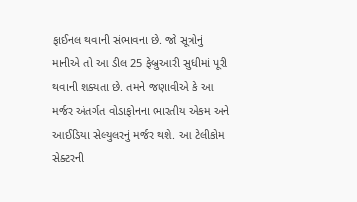ફાઈનલ થવાની સંભાવના છે. જો સૂત્રોનું માનીએ તો આ ડીલ 25 ફેબ્રુઆરી સુધીમાં પૂરી થવાની શક્યતા છે. તમને જણાવીએ કે આ મર્જર અંતર્ગત વોડાફોનના ભારતીય એકમ અને આઈડિયા સેલ્યુલરનું મર્જર થશે. આ ટેલીકોમ સેક્ટરની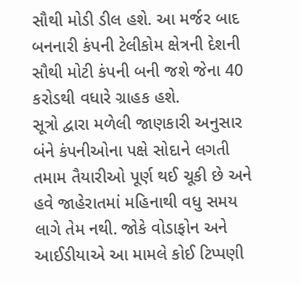સૌથી મોડી ડીલ હશે. આ મર્જર બાદ બનનારી કંપની ટેલીકોમ ક્ષેત્રની દેશની સૌથી મોટી કંપની બની જશે જેના 40 કરોડથી વધારે ગ્રાહક હશે.
સૂત્રો દ્વારા મળેલી જાણકારી અનુસાર બંને કંપનીઓના પક્ષે સોદાને લગતી તમામ તૈયારીઓ પૂર્ણ થઈ ચૂકી છે અને હવે જાહેરાતમાં મહિનાથી વધુ સમય લાગે તેમ નથી. જોકે વોડાફોન અને આઈડીયાએ આ મામલે કોઈ ટિપ્પણી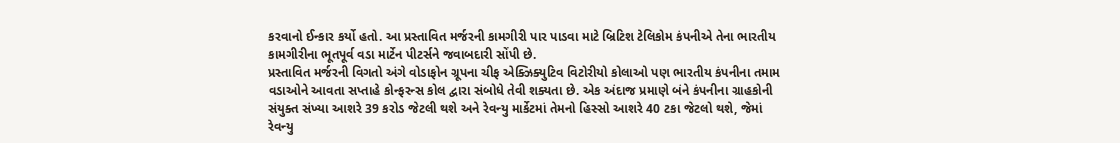કરવાનો ઈન્કાર કર્યો હતો. આ પ્રસ્તાવિત મર્જરની કામગીરી પાર પાડવા માટે બ્રિટિશ ટેલિકોમ કંપનીએ તેના ભારતીય કામગીરીના ભૂતપૂર્વ વડા માર્ટેન પીટર્સને જવાબદારી સોંપી છે.
પ્રસ્તાવિત મર્જરની વિગતો અંગે વોડાફોન ગ્રૂપના ચીફ એક્ઝિક્યુટિવ વિટોરીયો કોલાઓ પણ ભારતીય કંપનીના તમામ વડાઓને આવતા સપ્તાહે કોન્ફરન્સ કોલ દ્વારા સંબોધે તેવી શક્યતા છે. એક અંદાજ પ્રમાણે બંને કંપનીના ગ્રાહકોની સંયુક્ત સંખ્યા આશરે 39 કરોડ જેટલી થશે અને રેવન્યુ માર્કેટમાં તેમનો હિસ્સો આશરે 40 ટકા જેટલો થશે, જેમાં રેવન્યુ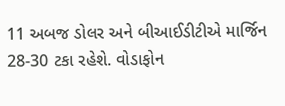11 અબજ ડોલર અને બીઆઈડીટીએ માર્જિન 28-30 ટકા રહેશે. વોડાફોન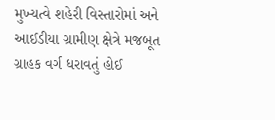મુખ્યત્વે શહેરી વિસ્તારોમાં અને આઈડીયા ગ્રામીણ ક્ષેત્રે મજબૂત ગ્રાહક વર્ગ ધરાવતું હોઈ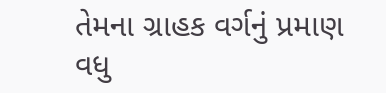તેમના ગ્રાહક વર્ગનું પ્રમાણ વધુ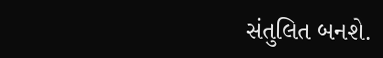સંતુલિત બનશે.